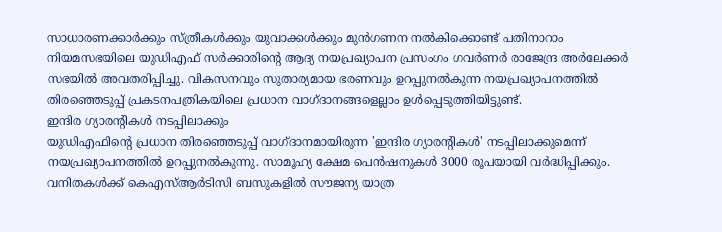സാധാരണക്കാർക്കും സ്ത്രീകൾക്കും യുവാക്കൾക്കും മുൻഗണന നൽകിക്കൊണ്ട് പതിനാറാം നിയമസഭയിലെ യുഡിഎഫ് സർക്കാരിന്റെ ആദ്യ നയപ്രഖ്യാപന പ്രസംഗം ഗവർണർ രാജേന്ദ്ര അർലേക്കർ സഭയിൽ അവതരിപ്പിച്ചു. വികസനവും സുതാര്യമായ ഭരണവും ഉറപ്പുനൽകുന്ന നയപ്രഖ്യാപനത്തിൽ തിരഞ്ഞെടുപ്പ് പ്രകടനപത്രികയിലെ പ്രധാന വാഗ്ദാനങ്ങളെല്ലാം ഉൾപ്പെടുത്തിയിട്ടുണ്ട്.
ഇന്ദിര ഗ്യാരന്റികൾ നടപ്പിലാക്കും
യുഡിഎഫിന്റെ പ്രധാന തിരഞ്ഞെടുപ്പ് വാഗ്ദാനമായിരുന്ന 'ഇന്ദിര ഗ്യാരന്റികൾ' നടപ്പിലാക്കുമെന്ന് നയപ്രഖ്യാപനത്തിൽ ഉറപ്പുനൽകുന്നു. സാമൂഹ്യ ക്ഷേമ പെൻഷനുകൾ 3000 രൂപയായി വർദ്ധിപ്പിക്കും. വനിതകൾക്ക് കെഎസ്ആർടിസി ബസുകളിൽ സൗജന്യ യാത്ര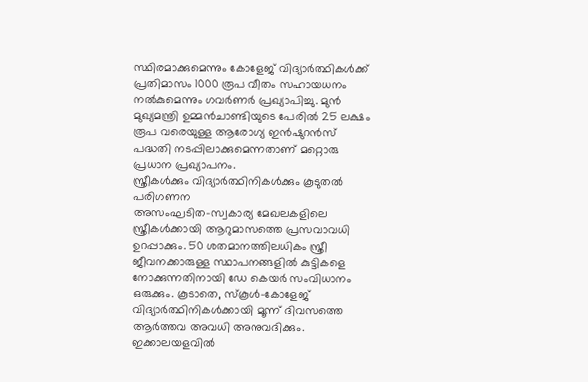സ്ഥിരമാക്കുമെന്നും കോളേജ് വിദ്യാർത്ഥികൾക്ക് പ്രതിമാസം 1000 രൂപ വീതം സഹായധനം നൽകുമെന്നും ഗവർണർ പ്രഖ്യാപിച്ചു. മുൻ മുഖ്യമന്ത്രി ഉമ്മൻചാണ്ടിയുടെ പേരിൽ 25 ലക്ഷം രൂപ വരെയുള്ള ആരോഗ്യ ഇൻഷുറൻസ് പദ്ധതി നടപ്പിലാക്കുമെന്നതാണ് മറ്റൊരു പ്രധാന പ്രഖ്യാപനം.
സ്ത്രീകൾക്കും വിദ്യാർത്ഥിനികൾക്കും കൂടുതൽ പരിഗണന
അസംഘടിത-സ്വകാര്യ മേഖലകളിലെ സ്ത്രീകൾക്കായി ആറുമാസത്തെ പ്രസവാവധി ഉറപ്പാക്കും. 50 ശതമാനത്തിലധികം സ്ത്രീ ജീവനക്കാരുള്ള സ്ഥാപനങ്ങളിൽ കുട്ടികളെ നോക്കുന്നതിനായി ഡേ കെയർ സംവിധാനം ഒരുക്കും. കൂടാതെ, സ്കൂൾ-കോളേജ് വിദ്യാർത്ഥിനികൾക്കായി മൂന്ന് ദിവസത്തെ ആർത്തവ അവധി അനുവദിക്കും. ഇക്കാലയളവിൽ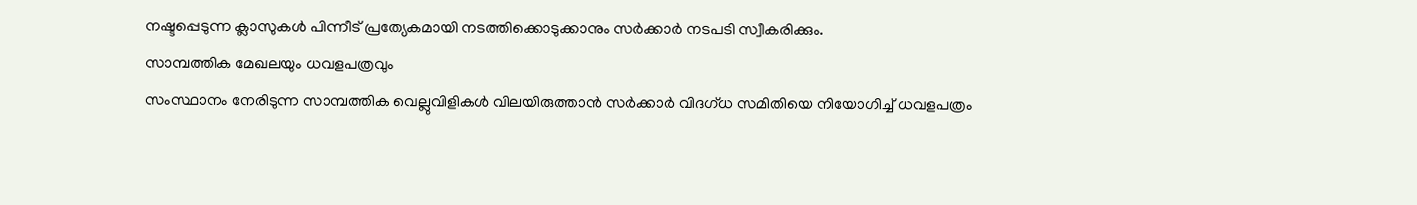നഷ്ടപ്പെടുന്ന ക്ലാസുകൾ പിന്നീട് പ്രത്യേകമായി നടത്തിക്കൊടുക്കാനും സർക്കാർ നടപടി സ്വീകരിക്കും.
സാമ്പത്തിക മേഖലയും ധവളപത്രവും
സംസ്ഥാനം നേരിടുന്ന സാമ്പത്തിക വെല്ലുവിളികൾ വിലയിരുത്താൻ സർക്കാർ വിദഗ്ധ സമിതിയെ നിയോഗിച്ച് ധവളപത്രം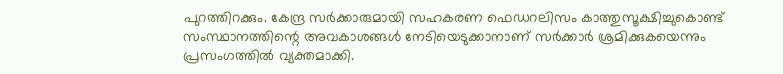പുറത്തിറക്കും. കേന്ദ്ര സർക്കാരുമായി സഹകരണ ഫെഡറലിസം കാത്തുസൂക്ഷിച്ചുകൊണ്ട് സംസ്ഥാനത്തിന്റെ അവകാശങ്ങൾ നേടിയെടുക്കാനാണ് സർക്കാർ ശ്രമിക്കുകയെന്നും പ്രസംഗത്തിൽ വ്യക്തമാക്കി.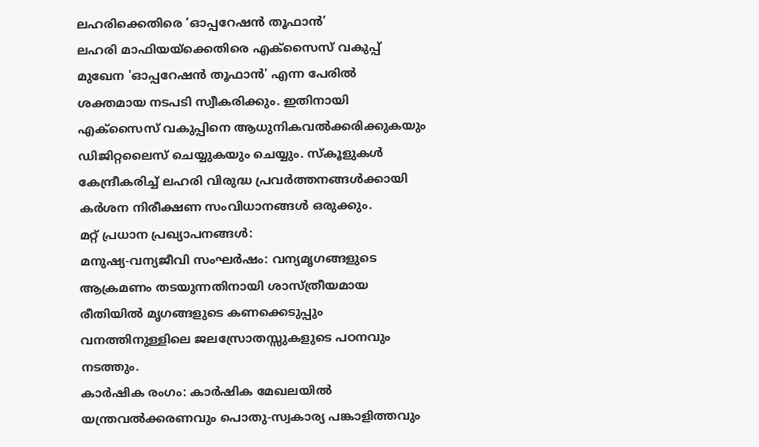ലഹരിക്കെതിരെ ‘ഓപ്പറേഷൻ തൂഫാൻ’
ലഹരി മാഫിയയ്ക്കെതിരെ എക്സൈസ് വകുപ്പ് മുഖേന 'ഓപ്പറേഷൻ തൂഫാൻ' എന്ന പേരിൽ ശക്തമായ നടപടി സ്വീകരിക്കും. ഇതിനായി എക്സൈസ് വകുപ്പിനെ ആധുനികവൽക്കരിക്കുകയും ഡിജിറ്റലൈസ് ചെയ്യുകയും ചെയ്യും. സ്കൂളുകൾ കേന്ദ്രീകരിച്ച് ലഹരി വിരുദ്ധ പ്രവർത്തനങ്ങൾക്കായി കർശന നിരീക്ഷണ സംവിധാനങ്ങൾ ഒരുക്കും.
മറ്റ് പ്രധാന പ്രഖ്യാപനങ്ങൾ:
മനുഷ്യ-വന്യജീവി സംഘർഷം: വന്യമൃഗങ്ങളുടെ ആക്രമണം തടയുന്നതിനായി ശാസ്ത്രീയമായ രീതിയിൽ മൃഗങ്ങളുടെ കണക്കെടുപ്പും വനത്തിനുള്ളിലെ ജലസ്രോതസ്സുകളുടെ പഠനവും നടത്തും.
കാർഷിക രംഗം: കാർഷിക മേഖലയിൽ യന്ത്രവൽക്കരണവും പൊതു-സ്വകാര്യ പങ്കാളിത്തവും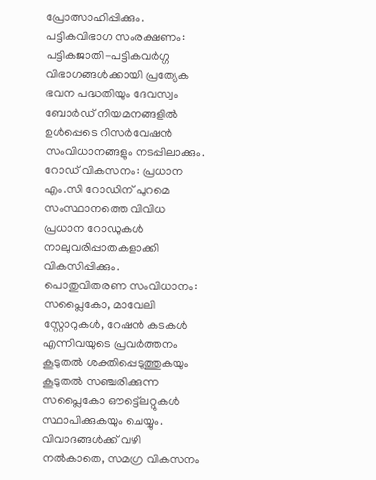പ്രോത്സാഹിപ്പിക്കും.
പട്ടികവിഭാഗ സംരക്ഷണം: പട്ടികജാതി-പട്ടികവർഗ്ഗ വിഭാഗങ്ങൾക്കായി പ്രത്യേക ഭവന പദ്ധതിയും ദേവസ്വം ബോർഡ് നിയമനങ്ങളിൽ ഉൾപ്പെടെ റിസർവേഷൻ സംവിധാനങ്ങളും നടപ്പിലാക്കും.
റോഡ് വികസനം: പ്രധാന എം.സി റോഡിന് പുറമെ സംസ്ഥാനത്തെ വിവിധ പ്രധാന റോഡുകൾ നാലുവരിപ്പാതകളാക്കി വികസിപ്പിക്കും.
പൊതുവിതരണ സംവിധാനം: സപ്ലൈകോ, മാവേലി സ്റ്റോറുകൾ, റേഷൻ കടകൾ എന്നിവയുടെ പ്രവർത്തനം കൂടുതൽ ശക്തിപ്പെടുത്തുകയും കൂടുതൽ സഞ്ചരിക്കുന്ന സപ്ലൈകോ ഔട്ട്ലെറ്റുകൾ സ്ഥാപിക്കുകയും ചെയ്യും.
വിവാദങ്ങൾക്ക് വഴി നൽകാതെ, സമഗ്ര വികസനം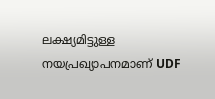ലക്ഷ്യമിട്ടുള്ള നയപ്രഖ്യാപനമാണ് UDF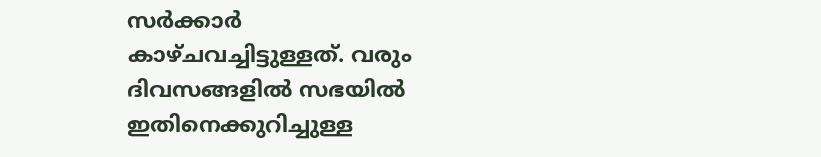സർക്കാർ കാഴ്ചവച്ചിട്ടുള്ളത്. വരും ദിവസങ്ങളിൽ സഭയിൽ ഇതിനെക്കുറിച്ചുള്ള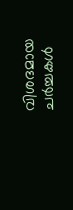വിശദമായ ചർച്ചകൾ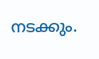നടക്കും.